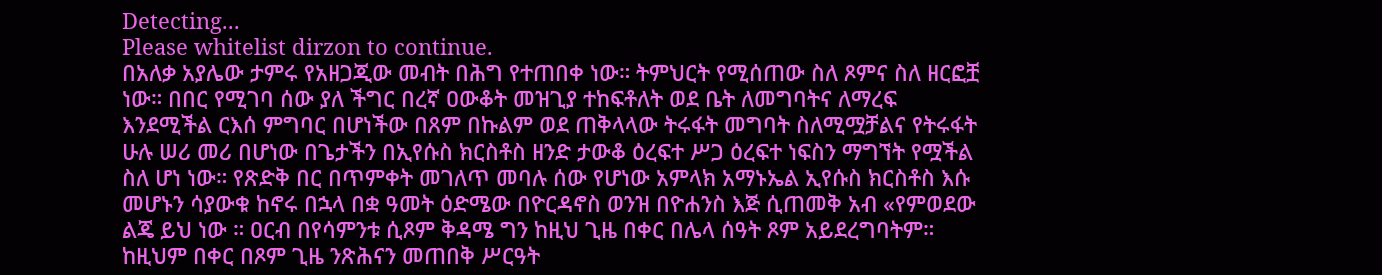Detecting...
Please whitelist dirzon to continue.
በአለቃ አያሌው ታምሩ የአዘጋጂው መብት በሕግ የተጠበቀ ነው። ትምህርት የሚሰጠው ስለ ጾምና ስለ ዘርፎቿ ነው። በበር የሚገባ ሰው ያለ ችግር በረኛ ዐውቆት መዝጊያ ተከፍቶለት ወደ ቤት ለመግባትና ለማረፍ እንደሚችል ርእሰ ምግባር በሆነችው በጸም በኩልም ወደ ጠቅላላው ትሩፋት መግባት ስለሚሟቻልና የትሩፋት ሁሉ ሠሪ መሪ በሆነው በጌታችን በኢየሱስ ክርስቶስ ዘንድ ታውቆ ዕረፍተ ሥጋ ዕረፍተ ነፍስን ማግኘት የሟችል ስለ ሆነ ነው። የጽድቅ በር በጥምቀት መገለጥ መባሉ ሰው የሆነው አምላክ አማኑኤል ኢየሱስ ክርስቶስ እሱ መሆኑን ሳያውቁ ከኖሩ በኋላ በቋ ዓመት ዕድሜው በዮርዳኖስ ወንዝ በዮሐንስ እጅ ሲጠመቅ አብ «የምወደው ልጄ ይህ ነው ። ዐርብ በየሳምንቱ ሲጾም ቅዳሜ ግን ከዚህ ጊዜ በቀር በሌላ ሰዓት ጾም አይደረግባትም። ከዚህም በቀር በጾም ጊዜ ንጽሕናን መጠበቅ ሥርዓት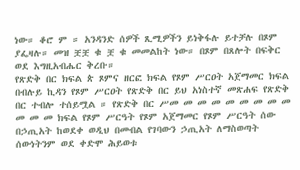ነው። ቆሮ ም ። አንዳንድ ሰዎች ጺሚዎችን ይነቅፋሉ ይተቻሉ በጾም ያፌዛሉ። መዝ ቿቿ ቁ ቿ ቁ መመልከት ነው። በጾም በጸሎት በፍቅር ወደ እግዚአብሔር ቅረቡ።
የጽድቅ በር ክፍል ጵ ጾምና ዘርፎ ክፍል የጾም ሥርዐት አጀማመር ክፍል በብሉይ ኪዳን የጾም ሥርዐት የጽድቅ በር ይህ አነስተኛ መጽሐፍ የጽድቅ በር ተብሎ ተሰይሟል ። የጽድቅ በር ሥመ መ መ መ መ መ መ መ መ መ መ መ ክፍል የጾም ሥርዓት የጾም አጀማመር የጾም ሥርዓት ሰው በኃጢአት ከወደቀ ወዲህ በመብል የገባውን ኃጢአት ለማስወጣት ሰውነትንም ወደ ቀድሞ ሕይወቱ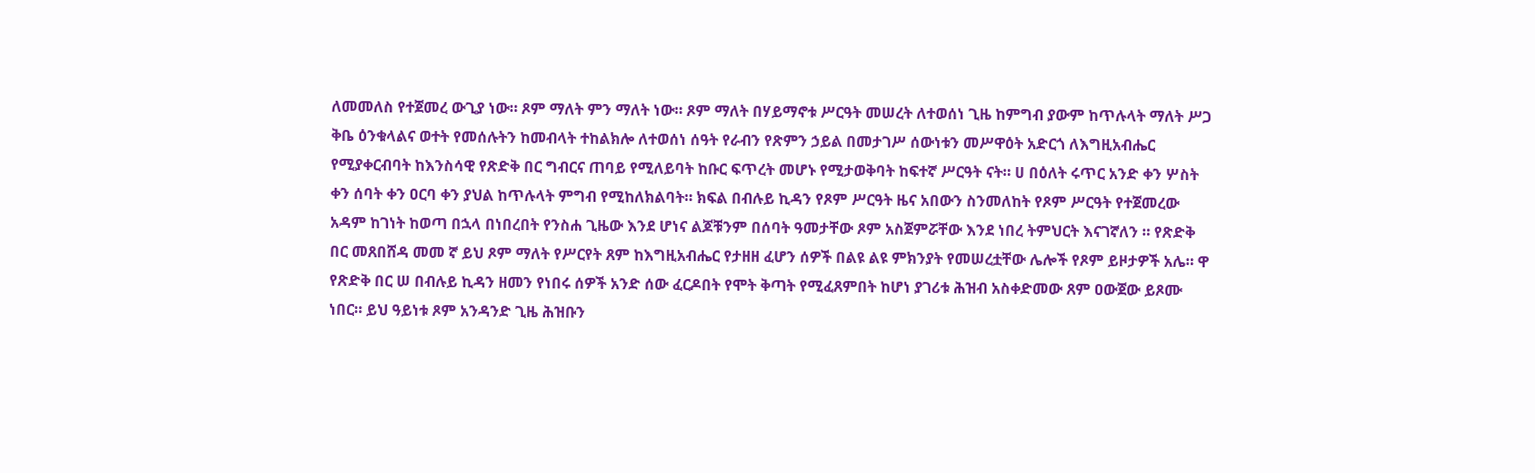ለመመለስ የተጀመረ ውጊያ ነው። ጾም ማለት ምን ማለት ነው። ጾም ማለት በሃይማኖቱ ሥርዓት መሠረት ለተወሰነ ጊዜ ከምግብ ያውም ከጥሉላት ማለት ሥጋ ቅቤ ዕንቁላልና ወተት የመሰሉትን ከመብላት ተከልክሎ ለተወሰነ ሰዓት የራብን የጽምን ኃይል በመታገሥ ሰውነቱን መሥዋዕት አድርጎ ለእግዚአብሔር የሚያቀርብባት ከእንስሳዊ የጽድቅ በር ግብርና ጠባይ የሚለይባት ከቡር ፍጥረት መሆኑ የሚታወቅባት ከፍተኛ ሥርዓት ናት። ሀ በዕለት ሩጥር አንድ ቀን ሦስት ቀን ሰባት ቀን ዐርባ ቀን ያህል ከጥሉላት ምግብ የሚከለክልባት። ክፍል በብሉይ ኪዳን የጾም ሥርዓት ዜና አበውን ስንመለከት የጾም ሥርዓት የተጀመረው አዳም ከገነት ከወጣ በኋላ በነበረበት የንስሐ ጊዜው እንደ ሆነና ልጆቹንም በሰባት ዓመታቸው ጾም አስጀምሯቸው እንደ ነበረ ትምህርት እናገኛለን ። የጽድቅ በር መጸበሸዳ መመ ኛ ይህ ጾም ማለት የሥርየት ጸም ከእግዚአብሔር የታዘዘ ፈሆን ሰዎች በልዩ ልዩ ምክንያት የመሠረቷቸው ሌሎች የጾም ይዞታዎች አሌ። ዋ የጽድቅ በር ሠ በብሉይ ኪዳን ዘመን የነበሩ ሰዎች አንድ ሰው ፈርዶበት የሞት ቅጣት የሚፈጸምበት ከሆነ ያገሪቱ ሕዝብ አስቀድመው ጸም ዐውጀው ይጾሙ ነበር። ይህ ዓይነቱ ጾም አንዳንድ ጊዜ ሕዝቡን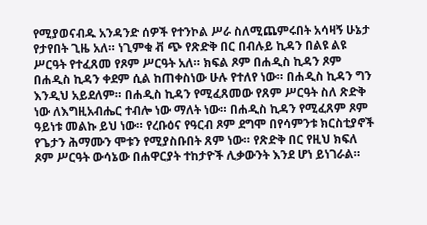የሚያወናብዱ አንዳንድ ሰዎች የተንኮል ሥራ ስለሚጨምሩበት አሳዛኝ ሁኔታ የታየበት ጊዜ አለ። ነጊምቁ ቭ ጭ የጽድቅ በር በብሉይ ኪዳን በልዩ ልዩ ሥርዓት የተፈጸመ የጾም ሥርዓት አለ። ክፍል ጾም በሐዲስ ኪዳን ጾም በሐዲስ ኪዳን ቀደም ሲል ከጠቀስነው ሁሉ የተለየ ነው። በሐዲስ ኪዳን ግን እንዲህ አይደለም። በሐዲስ ኪዳን የሚፈጸመው የጸም ሥርዓት ስለ ጽድቅ ነው ለእግዚአብሔር ተብሎ ነው ማለት ነው። በሐዲስ ኪዳን የሚፈጸም ጾም ዓይነቱ መልኩ ይህ ነው። የረቡዕና የዓርብ ጾም ደግሞ በየሳምንቱ ክርስቲያኖች የጌታን ሕማሙን ሞቱን የሚያስቡበት ጸም ነው። የጽድቅ በር የዚህ ክፍለ ጾም ሥርዓት ውሳኔው በሐዋርያት ተከታዮች ሊቃውንት እንደ ሆነ ይነገራል።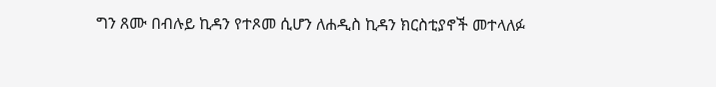ግን ጸሙ በብሉይ ኪዳን የተጾመ ሲሆን ለሐዲስ ኪዳን ክርስቲያኖች መተላለፉ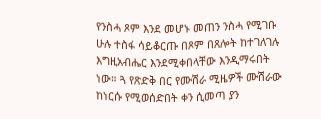የንስሓ ጾም እንደ መሆኑ መጠን ንስሓ የሚገቡ ሁሉ ተስፋ ሳይቆርጡ በጾም በጸሎት ከተገለገሉ እግዚአብሔር እንደሚቀበላቸው እንዲማሩበት ነው። ጓ የጽድቅ በር የሙሽራ ሚዜዎች ሙሽራው ከነርሱ የሚወሰድበት ቀን ሲመጣ ያን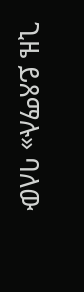ጊዜ ይጸማሉ» ባለው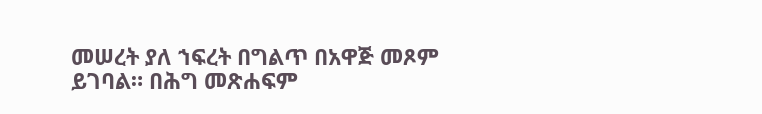መሠረት ያለ ኀፍረት በግልጥ በአዋጅ መጾም ይገባል። በሕግ መጽሐፍም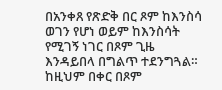በአንቀጸ የጽድቅ በር ጾም ከእንስሳ ወገን የሆነ ወይም ከእንስሳት የሚገኝ ነገር በጾም ጊዜ እንዳይበላ በግልጥ ተደንግጓል። ከዚህም በቀር በጾም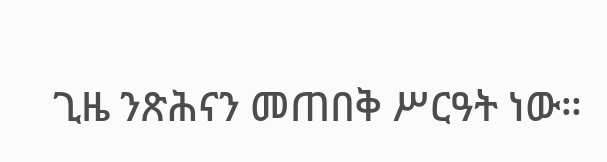ጊዜ ንጽሕናን መጠበቅ ሥርዓት ነው።